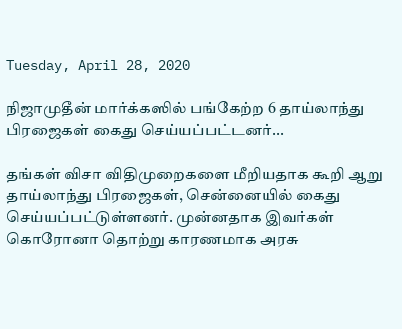Tuesday, April 28, 2020

நிஜாமுதீன் மார்க்கஸில் பங்கேற்ற 6 தாய்லாந்து பிரஜைகள் கைது செய்யப்பட்டனர்...

தங்கள் விசா விதிமுறைகளை மீறியதாக கூறி ஆறு தாய்லாந்து பிரஜைகள், சென்னையில் கைது செய்யப்பட்டுள்ளனர். முன்னதாக இவர்கள் கொரோனா தொற்று காரணமாக அரசு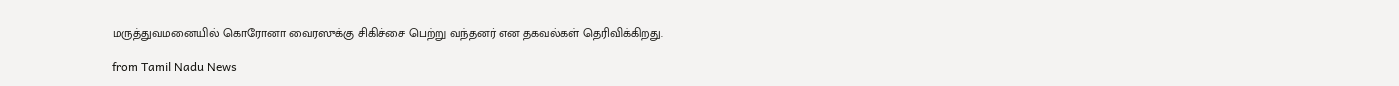மருத்துவமனையில் கொரோனா வைரஸுக்கு சிகிச்சை பெற்று வந்தனர் என தகவல்கள் தெரிவிக்கிறது.

from Tamil Nadu News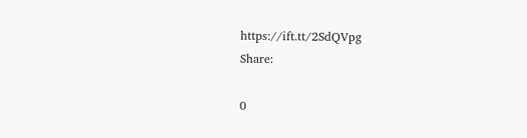https://ift.tt/2SdQVpg
Share:

0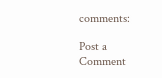comments:

Post a Comment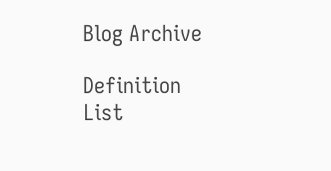Blog Archive

Definition List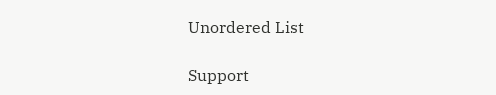Unordered List

Support